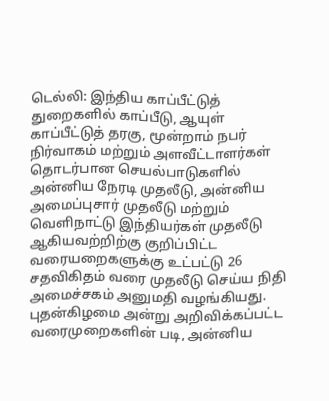டெல்லி: இந்திய காப்பீட்டுத் துறைகளில் காப்பீடு, ஆயுள் காப்பீட்டுத் தரகு, மூன்றாம் நபர் நிர்வாகம் மற்றும் அளவீட்டாளர்கள் தொடர்பான செயல்பாடுகளில் அன்னிய நேரடி முதலீடு, அன்னிய அமைப்புசார் முதலீடு மற்றும் வெளிநாட்டு இந்தியர்கள் முதலீடு ஆகியவற்றிற்கு குறிப்பிட்ட வரையறைகளுக்கு உட்பட்டு 26 சதவிகிதம் வரை முதலீடு செய்ய நிதி அமைச்சகம் அனுமதி வழங்கியது.
புதன்கிழமை அன்று அறிவிக்கப்பட்ட வரைமுறைகளின் படி, அன்னிய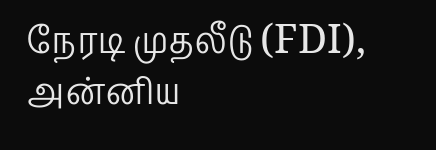நேரடி முதலீடு (FDI), அன்னிய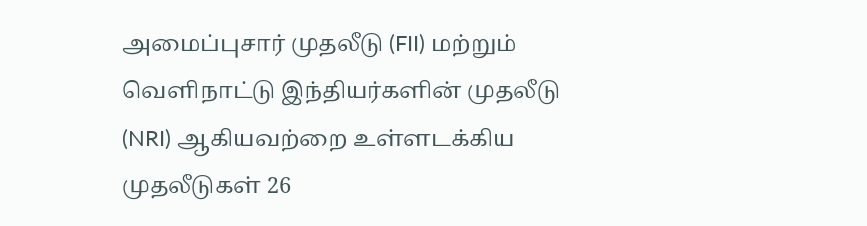அமைப்புசார் முதலீடு (FII) மற்றும் வெளிநாட்டு இந்தியர்களின் முதலீடு (NRI) ஆகியவற்றை உள்ளடக்கிய முதலீடுகள் 26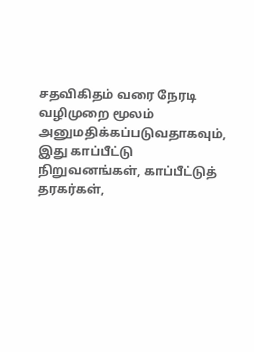சதவிகிதம் வரை நேரடி வழிமுறை மூலம் அனுமதிக்கப்படுவதாகவும், இது காப்பீட்டு நிறுவனங்கள், காப்பீட்டுத் தரகர்கள்,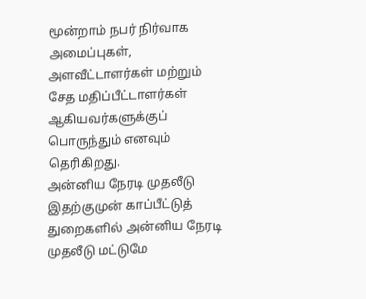மூன்றாம் நபர் நிர்வாக அமைப்புகள், அளவீட்டாளர்கள் மற்றும் சேத மதிப்பீட்டாளர்கள் ஆகியவர்களுக்குப் பொருந்தும் எனவும் தெரிகிறது.
அன்னிய நேரடி முதலீடு
இதற்குமுன் காப்பீட்டுத் துறைகளில் அன்னிய நேரடி முதலீடு மட்டுமே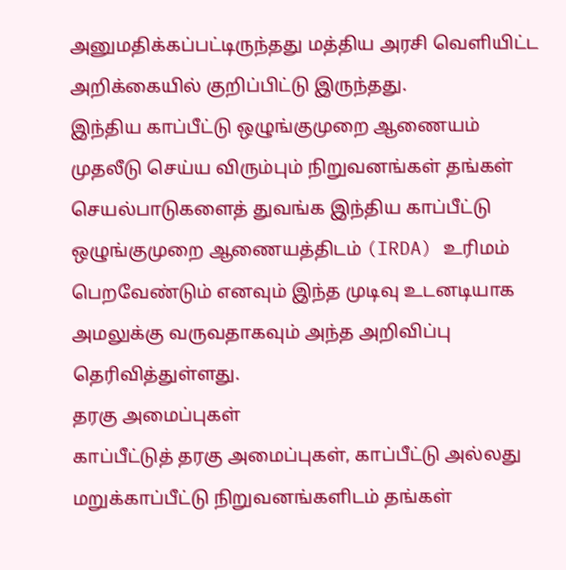அனுமதிக்கப்பட்டிருந்தது மத்திய அரசி வெளியிட்ட அறிக்கையில் குறிப்பிட்டு இருந்தது.
இந்திய காப்பீட்டு ஒழுங்குமுறை ஆணையம்
முதலீடு செய்ய விரும்பும் நிறுவனங்கள் தங்கள் செயல்பாடுகளைத் துவங்க இந்திய காப்பீட்டு ஒழுங்குமுறை ஆணையத்திடம் (IRDA) உரிமம் பெறவேண்டும் எனவும் இந்த முடிவு உடனடியாக அமலுக்கு வருவதாகவும் அந்த அறிவிப்பு தெரிவித்துள்ளது.
தரகு அமைப்புகள்
காப்பீட்டுத் தரகு அமைப்புகள், காப்பீட்டு அல்லது மறுக்காப்பீட்டு நிறுவனங்களிடம் தங்கள்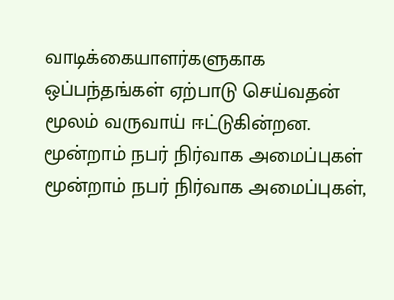வாடிக்கையாளர்களுகாக ஒப்பந்தங்கள் ஏற்பாடு செய்வதன் மூலம் வருவாய் ஈட்டுகின்றன.
மூன்றாம் நபர் நிர்வாக அமைப்புகள்
மூன்றாம் நபர் நிர்வாக அமைப்புகள்,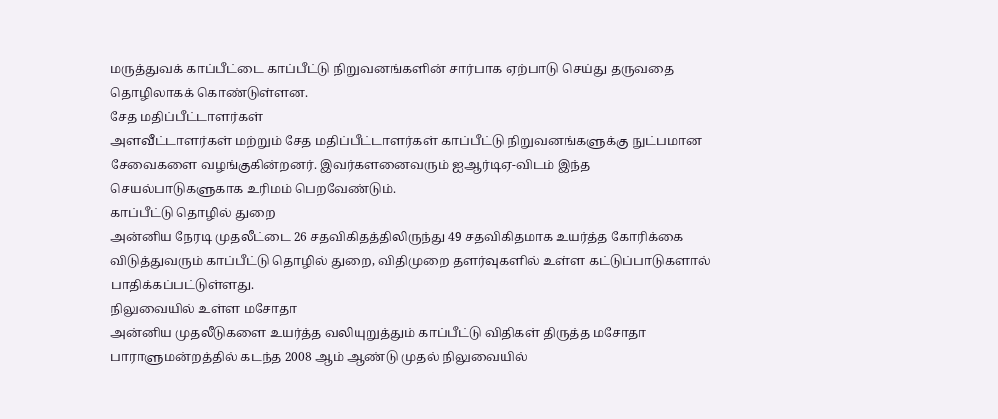மருத்துவக் காப்பீட்டை காப்பீட்டு நிறுவனங்களின் சார்பாக ஏற்பாடு செய்து தருவதை தொழிலாகக் கொண்டுள்ளன.
சேத மதிப்பீட்டாளர்கள்
அளவீட்டாளர்கள் மற்றும் சேத மதிப்பீட்டாளர்கள் காப்பீட்டு நிறுவனங்களுக்கு நுட்பமான சேவைகளை வழங்குகின்றனர். இவர்களனைவரும் ஐஆர்டிஏ-விடம் இந்த செயல்பாடுகளுகாக உரிமம் பெறவேண்டும்.
காப்பீட்டு தொழில் துறை
அன்னிய நேரடி முதலீட்டை 26 சதவிகிதத்திலிருந்து 49 சதவிகிதமாக உயர்த்த கோரிக்கை விடுத்துவரும் காப்பீட்டு தொழில் துறை, விதிமுறை தளர்வுகளில் உள்ள கட்டுப்பாடுகளால் பாதிக்கப்பட்டுள்ளது.
நிலுவையில் உள்ள மசோதா
அன்னிய முதலீடுகளை உயர்த்த வலியுறுத்தும் காப்பீட்டு விதிகள் திருத்த மசோதா பாராளுமன்றத்தில் கடந்த 2008 ஆம் ஆண்டு முதல் நிலுவையில்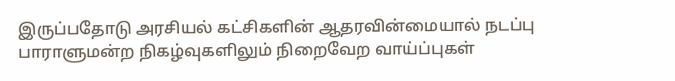இருப்பதோடு அரசியல் கட்சிகளின் ஆதரவின்மையால் நடப்பு பாராளுமன்ற நிகழ்வுகளிலும் நிறைவேற வாய்ப்புகள்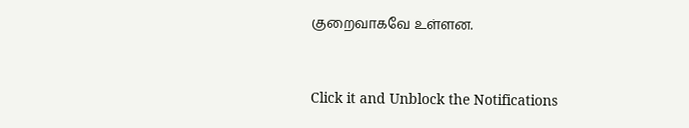குறைவாகவே உள்ளன.


Click it and Unblock the Notifications